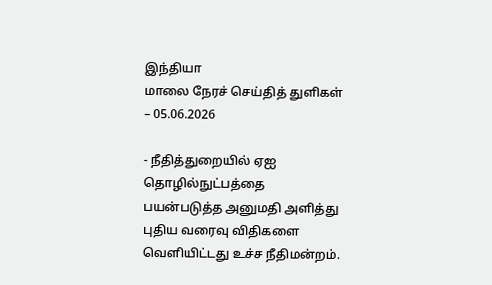இந்தியா
மாலை நேரச் செய்தித் துளிகள் – 05.06.2026

- நீதித்துறையில் ஏஐ தொழில்நுட்பத்தை பயன்படுத்த அனுமதி அளித்து புதிய வரைவு விதிகளை வெளியிட்டது உச்ச நீதிமன்றம்.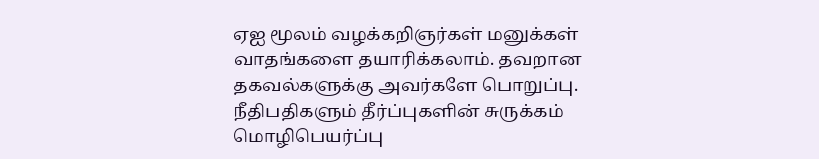ஏஐ மூலம் வழக்கறிஞர்கள் மனுக்கள் வாதங்களை தயாரிக்கலாம். தவறான தகவல்களுக்கு அவர்களே பொறுப்பு. நீதிபதிகளும் தீர்ப்புகளின் சுருக்கம் மொழிபெயர்ப்பு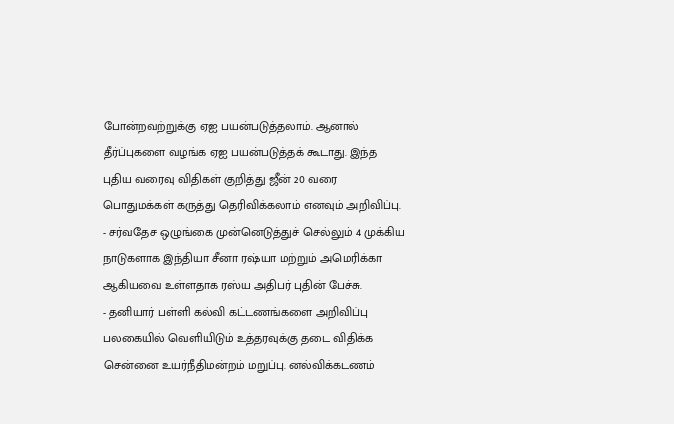போன்றவற்றுக்கு ஏஐ பயன்படுத்தலாம். ஆனால் தீர்ப்புகளை வழங்க ஏஐ பயன்படுத்தக் கூடாது. இந்த புதிய வரைவு விதிகள் குறித்து ஜீன் 20 வரை பொதுமக்கள் கருத்து தெரிவிக்கலாம் எனவும் அறிவிப்பு.
- சர்வதேச ஒழுங்கை முன்னெடுத்துச் செல்லும் 4 முக்கிய நாடுகளாக இந்தியா சீனா ரஷ்யா மற்றும் அமெரிக்கா ஆகியவை உள்ளதாக ரஸ்ய அதிபர் புதின் பேச்சு.
- தனியார் பள்ளி கல்வி கட்டணங்களை அறிவிப்பு பலகையில் வெளியிடும் உத்தரவுக்கு தடை விதிக்க சென்னை உயர்நீதிமன்றம் மறுப்பு. னல்விக்கடணம்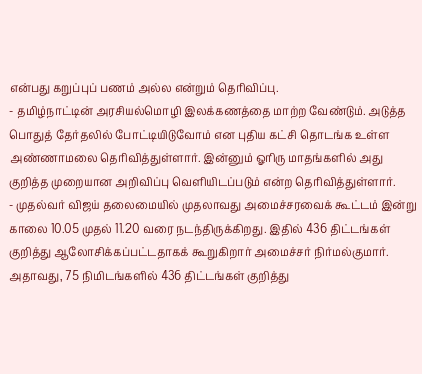என்பது கறுப்புப் பணம் அல்ல என்றும் தெரிவிப்பு.
- தமிழ்நாட்டின் அரசியல்மொழி இலக்கணத்தை மாற்ற வேண்டும். அடுத்த பொதுத் தேர்தலில் போட்டியிடுவோம் என புதிய கட்சி தொடங்க உள்ள அண்ணாமலை தெரிவித்துள்ளார். இன்னும் ஓரிரு மாதங்களில் அது குறித்த முறையான அறிவிப்பு வெளியிடப்படும் என்ற தெரிவித்துள்ளார்.
- முதல்வர் விஜய் தலைமையில் முதலாவது அமைச்சரவைக் கூட்டம் இன்று காலை 10.05 முதல் 11.20 வரை நடந்திருக்கிறது. இதில் 436 திட்டங்கள் குறித்து ஆலோசிக்கப்பட்டதாகக் கூறுகிறார் அமைச்சர் நிர்மல்குமார். அதாவது, 75 நிமிடங்களில் 436 திட்டங்கள் குறித்து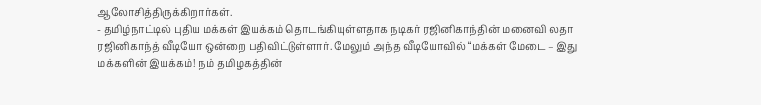ஆலோசித்திருக்கிறார்கள்.
- தமிழ்நாட்டில் புதிய மக்கள் இயக்கம் தொடங்கியுள்ளதாக நடிகர் ரஜினிகாந்தின் மனைவி லதா ரஜினிகாந்த் வீடியோ ஒன்றை பதிவிட்டுள்ளார். மேலும் அந்த வீடியோவில் “மக்கள் மேடை – இது மக்களின் இயக்கம்! நம் தமிழகத்தின்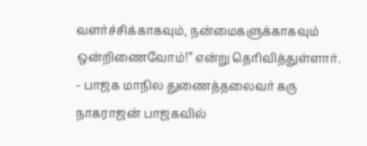வளர்ச்சிக்காகவும், நன்மைகளுக்காகவும் ஒன்றிணைவோம்!” என்று தெரிவித்துள்ளார்.
- பாஜக மாநில துணைத்தலைவர் கரு நாகராஜன் பாஜகவில்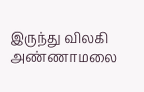இருந்து விலகி அண்ணாமலை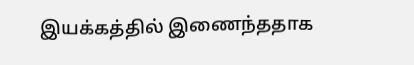இயக்கத்தில் இணைந்ததாக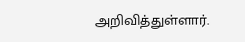அறிவித்துள்ளார்.